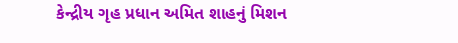કેન્દ્રીય ગૃહ પ્રધાન અમિત શાહનું મિશન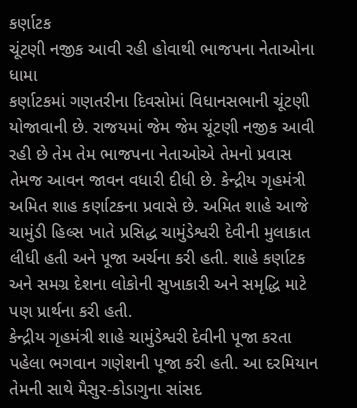કર્ણાટક
ચૂંટણી નજીક આવી રહી હોવાથી ભાજપના નેતાઓના ધામા
કર્ણાટકમાં ગણતરીના દિવસોમાં વિધાનસભાની ચૂંટણી યોજાવાની છે. રાજયમાં જેમ જેમ ચૂંટણી નજીક આવી રહી છે તેમ તેમ ભાજપના નેતાઓએ તેમનો પ્રવાસ તેમજ આવન જાવન વધારી દીધી છે. કેન્દ્રીય ગૃહમંત્રી અમિત શાહ કર્ણાટકના પ્રવાસે છે. અમિત શાહે આજે ચામુંડી હિલ્સ ખાતે પ્રસિદ્ધ ચામુંડેશ્વરી દેવીની મુલાકાત લીધી હતી અને પૂજા અર્ચના કરી હતી. શાહે કર્ણાટક અને સમગ્ર દેશના લોકોની સુખાકારી અને સમૃદ્ધિ માટે પણ પ્રાર્થના કરી હતી.
કેન્દ્રીય ગૃહમંત્રી શાહે ચામુંડેશ્વરી દેવીની પૂજા કરતા પહેલા ભગવાન ગણેશની પૂજા કરી હતી. આ દરમિયાન તેમની સાથે મૈસુર-કોડાગુના સાંસદ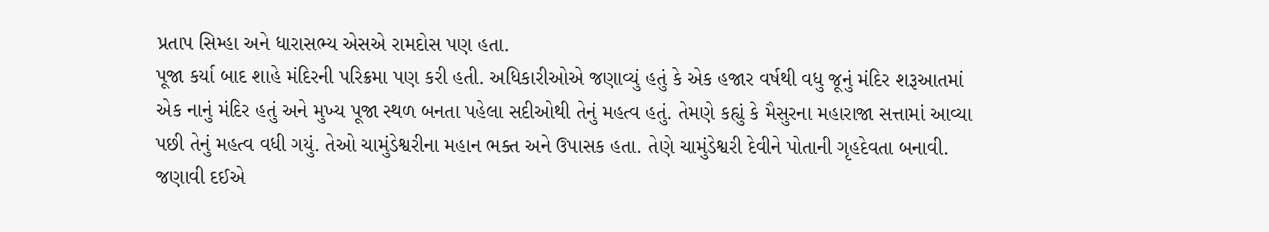પ્રતાપ સિમ્હા અને ધારાસભ્ય એસએ રામદોસ પણ હતા.
પૂજા કર્યા બાદ શાહે મંદિરની પરિક્રમા પણ કરી હતી. અધિકારીઓએ જણાવ્યું હતું કે એક હજાર વર્ષથી વધુ જૂનું મંદિર શરૂઆતમાં એક નાનું મંદિર હતું અને મુખ્ય પૂજા સ્થળ બનતા પહેલા સદીઓથી તેનું મહત્વ હતું. તેમણે કહ્યું કે મૈસુરના મહારાજા સત્તામાં આવ્યા પછી તેનું મહત્વ વધી ગયું. તેઓ ચામુંડેશ્વરીના મહાન ભક્ત અને ઉપાસક હતા. તેણે ચામુંડેશ્વરી દેવીને પોતાની ગૃહદેવતા બનાવી.
જણાવી દઈએ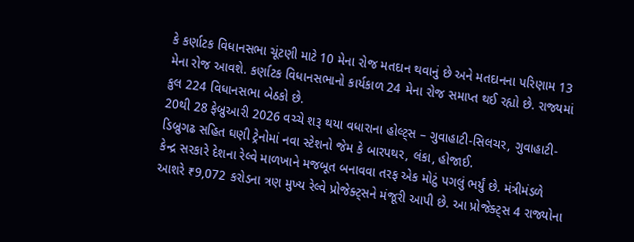કે કર્ણાટક વિધાનસભા ચૂંટણી માટે 10 મેના રોજ મતદાન થવાનું છે અને મતદાનના પરિણામ 13 મેના રોજ આવશે. કર્ણાટક વિધાનસભાનો કાર્યકાળ 24 મેના રોજ સમાપ્ત થઈ રહ્યો છે. રાજ્યમાં કુલ 224 વિધાનસભા બેઠકો છે.
20થી 28 ફેબ્રુઆરી 2026 વચ્ચે શરૂ થયા વધારાના હોલ્ટ્સ – ગુવાહાટી-સિલચર, ગુવાહાટી-ડિબ્રુગઢ સહિત ઘણી ટ્રેનોમાં નવા સ્ટેશનો જેમ કે બારપથર, લંકા, હોજાઈ.
કેન્દ્ર સરકારે દેશના રેલ્વે માળખાને મજબૂત બનાવવા તરફ એક મોટું પગલું ભર્યું છે. મંત્રીમંડળે આશરે ₹9,072 કરોડના ત્રણ મુખ્ય રેલ્વે પ્રોજેક્ટ્સને મંજૂરી આપી છે. આ પ્રોજેક્ટ્સ 4 રાજ્યોના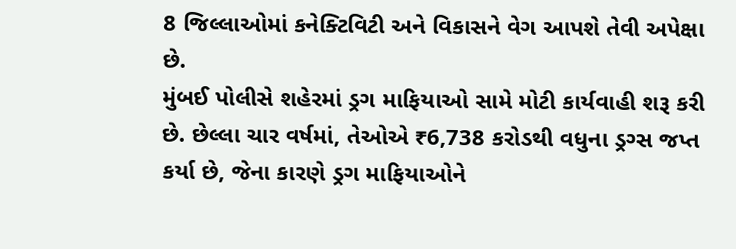8 જિલ્લાઓમાં કનેક્ટિવિટી અને વિકાસને વેગ આપશે તેવી અપેક્ષા છે.
મુંબઈ પોલીસે શહેરમાં ડ્રગ માફિયાઓ સામે મોટી કાર્યવાહી શરૂ કરી છે. છેલ્લા ચાર વર્ષમાં, તેઓએ ₹6,738 કરોડથી વધુના ડ્રગ્સ જપ્ત કર્યા છે, જેના કારણે ડ્રગ માફિયાઓને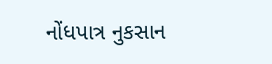નોંધપાત્ર નુકસાન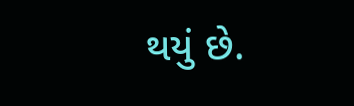થયું છે.